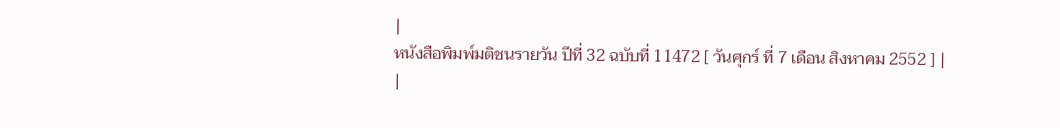|
หนังสือพิมพ์มติชนรายวัน ปีที่ 32 ฉบับที่ 11472 [ วันศุกร์ ที่ 7 เดือน สิงหาคม 2552 ] |
|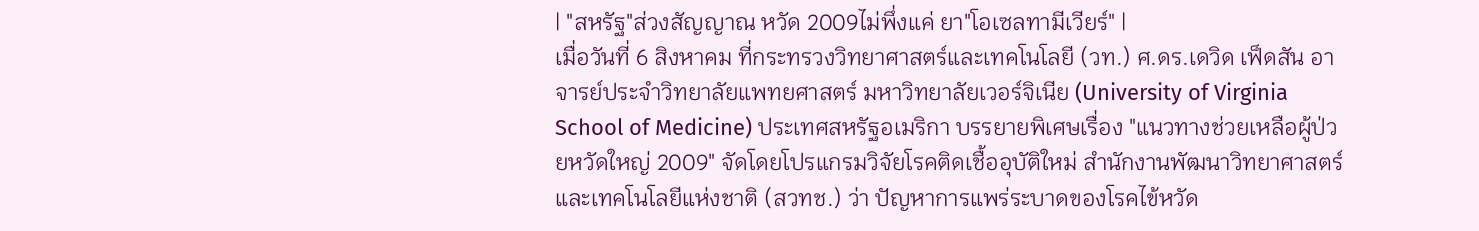| "สหรัฐ"ส่วงสัญญาณ หวัด 2009ไม่พึ่งแค่ ยา"โอเซลทามีเวียร์" |
เมื่อวันที่ 6 สิงหาคม ที่กระทรวงวิทยาศาสตร์และเทคโนโลยี (วท.) ศ.ดร.เดวิด เฟ็ดสัน อาจารย์ประจำวิทยาลัยแพทยศาสตร์ มหาวิทยาลัยเวอร์จิเนีย (University of Virginia School of Medicine) ประเทศสหรัฐอเมริกา บรรยายพิเศษเรื่อง "แนวทางช่วยเหลือผู้ป่วยหวัดใหญ่ 2009" จัดโดยโปรแกรมวิจัยโรคติดเชื้ออุบัติใหม่ สำนักงานพัฒนาวิทยาศาสตร์และเทคโนโลยีแห่งชาติ (สวทช.) ว่า ปัญหาการแพร่ระบาดของโรคไข้หวัด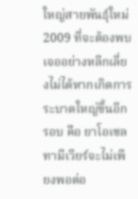ใหญ่สายพันธุ์ใหม่ 2009 ที่จะต้องพบเจออย่างหลีกเลี่ยงไม่ได้หากเกิดการระบาดใหญ่ขึ้นอีกรอบ คือ ยาโอเซลทามีเวียร์จะไม่เพียงพอต่อ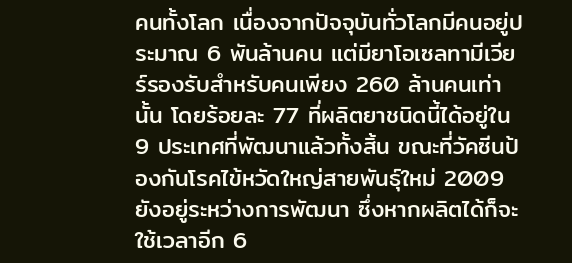คนทั้งโลก เนื่องจากปัจจุบันทั่วโลกมีคนอยู่ประมาณ 6 พันล้านคน แต่มียาโอเซลทามีเวียร์รองรับสำหรับคนเพียง 260 ล้านคนเท่านั้น โดยร้อยละ 77 ที่ผลิตยาชนิดนี้ได้อยู่ใน 9 ประเทศที่พัฒนาแล้วทั้งสิ้น ขณะที่วัคซีนป้องกันโรคไข้หวัดใหญ่สายพันธุ์ใหม่ 2009 ยังอยู่ระหว่างการพัฒนา ซึ่งหากผลิตได้ก็จะใช้เวลาอีก 6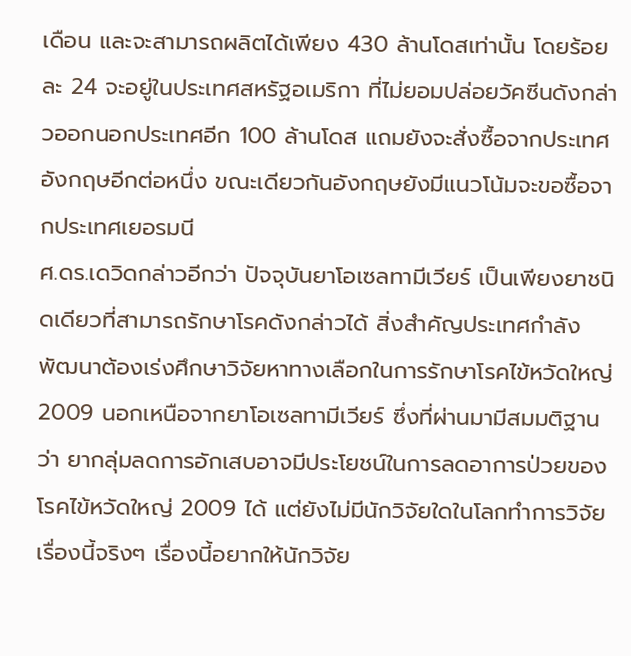เดือน และจะสามารถผลิตได้เพียง 430 ล้านโดสเท่านั้น โดยร้อยละ 24 จะอยู่ในประเทศสหรัฐอเมริกา ที่ไม่ยอมปล่อยวัคซีนดังกล่าวออกนอกประเทศอีก 100 ล้านโดส แถมยังจะสั่งซื้อจากประเทศอังกฤษอีกต่อหนึ่ง ขณะเดียวกันอังกฤษยังมีแนวโน้มจะขอซื้อจากประเทศเยอรมนี
ศ.ดร.เดวิดกล่าวอีกว่า ปัจจุบันยาโอเซลทามีเวียร์ เป็นเพียงยาชนิดเดียวที่สามารถรักษาโรคดังกล่าวได้ สิ่งสำคัญประเทศกำลังพัฒนาต้องเร่งศึกษาวิจัยหาทางเลือกในการรักษาโรคไข้หวัดใหญ่ 2009 นอกเหนือจากยาโอเซลทามีเวียร์ ซึ่งที่ผ่านมามีสมมติฐานว่า ยากลุ่มลดการอักเสบอาจมีประโยชน์ในการลดอาการป่วยของโรคไข้หวัดใหญ่ 2009 ได้ แต่ยังไม่มีนักวิจัยใดในโลกทำการวิจัยเรื่องนี้จริงๆ เรื่องนี้อยากให้นักวิจัย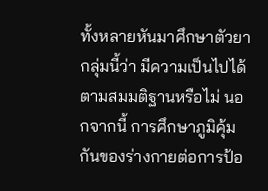ทั้งหลายหันมาศึกษาตัวยากลุ่มนี้ว่า มีความเป็นไปได้ตามสมมติฐานหรือไม่ นอกจากนี้ การศึกษาภูมิคุ้มกันของร่างกายต่อการป้อ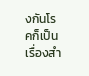งกันโรคก็เป็นเรื่องสำ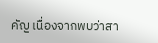คัญ เนื่องจากพบว่าสา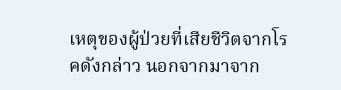เหตุของผู้ป่วยที่เสียชีวิตจากโรคดังกล่าว นอกจากมาจาก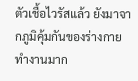ตัวเชื้อไวรัสแล้ว ยังมาจากภูมิคุ้มกันของร่างกายทำงานมาก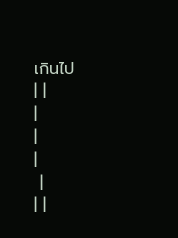เกินไป
| |
|
|
|
 |
| |